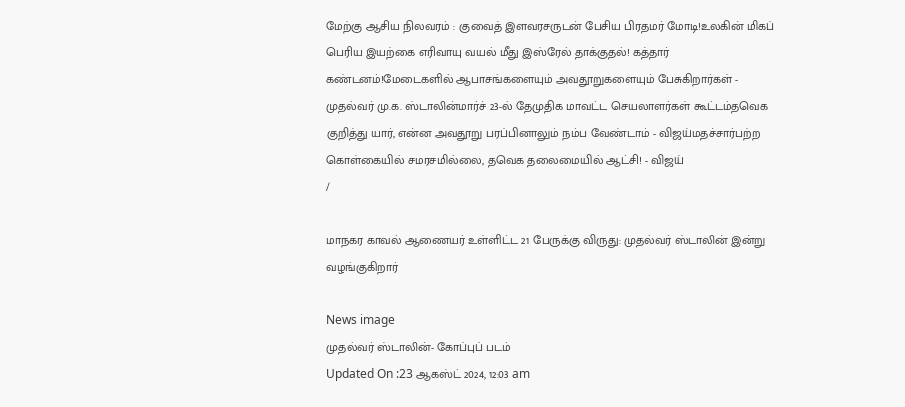மேற்கு ஆசிய நிலவரம் : குவைத் இளவரசருடன் பேசிய பிரதமர் மோடி!உலகின் மிகப் பெரிய இயற்கை எரிவாயு வயல் மீது இஸ்ரேல் தாக்குதல்! கத்தார் கண்டனம்!மேடைகளில் ஆபாசங்களையும் அவதூறுகளையும் பேசுகிறார்கள் - முதல்வர் மு.க. ஸ்டாலின்மார்ச் 23-ல் தேமுதிக மாவட்ட செயலாளர்கள் கூட்டம்தவெக குறித்து யார், என்ன அவதூறு பரப்பினாலும் நம்ப வேண்டாம் - விஜய்மதச்சார்பற்ற கொள்கையில் சமரசமில்லை, தவெக தலைமையில் ஆட்சி! - விஜய்
/

மாநகர காவல் ஆணையர் உள்ளிட்ட 21 பேருக்கு விருது: முதல்வர் ஸ்டாலின் இன்று வழங்குகிறார்

News image
முதல்வர் ஸ்டாலின்- கோப்புப் படம்
Updated On :23 ஆகஸ்ட் 2024, 12:03 am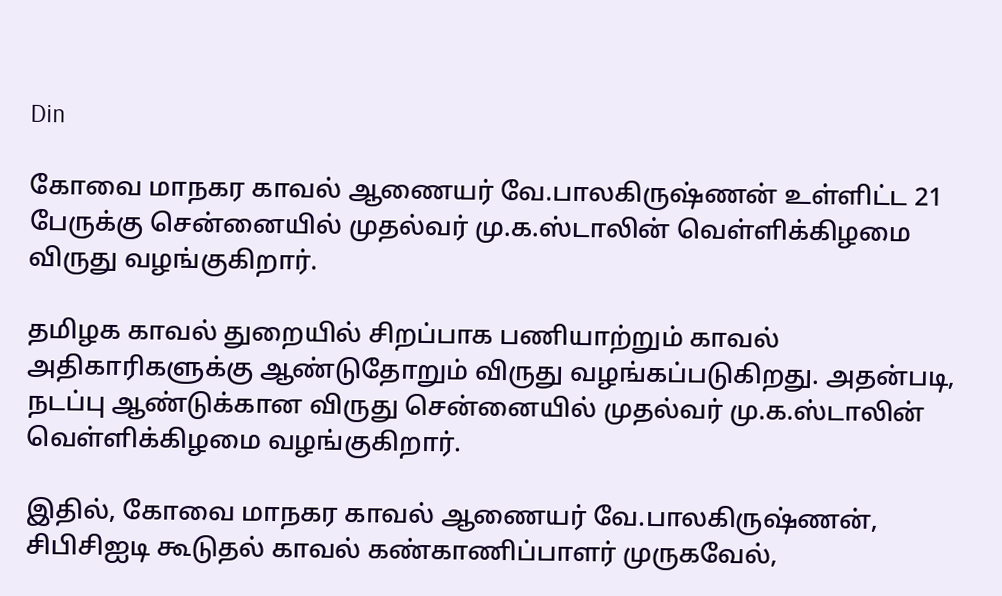Din

கோவை மாநகர காவல் ஆணையர் வே.பாலகிருஷ்ணன் உள்ளிட்ட 21 பேருக்கு சென்னையில் முதல்வர் மு.க.ஸ்டாலின் வெள்ளிக்கிழமை விருது வழங்குகிறார்.

தமிழக காவல் துறையில் சிறப்பாக பணியாற்றும் காவல் அதிகாரிகளுக்கு ஆண்டுதோறும் விருது வழங்கப்படுகிறது. அதன்படி, நடப்பு ஆண்டுக்கான விருது சென்னையில் முதல்வர் மு.க.ஸ்டாலின் வெள்ளிக்கிழமை வழங்குகிறார்.

இதில், கோவை மாநகர காவல் ஆணையர் வே.பாலகிருஷ்ணன், சிபிசிஐடி கூடுதல் காவல் கண்காணிப்பாளர் முருகவேல்,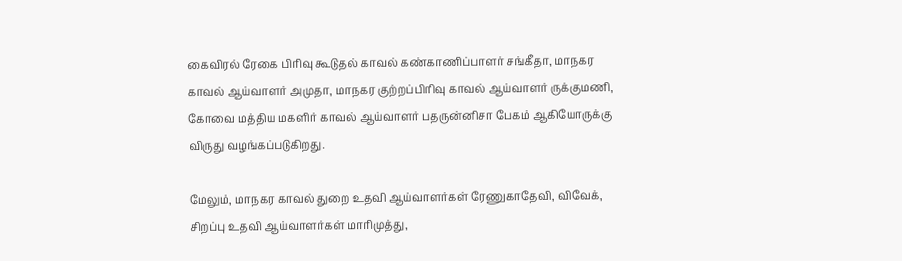கைவிரல் ரேகை பிரிவு கூடுதல் காவல் கண்காணிப்பாளர் சங்கீதா, மாநகர காவல் ஆய்வாளர் அமுதா, மாநகர குற்றப்பிரிவு காவல் ஆய்வாளர் ருக்குமணி, கோவை மத்திய மகளிர் காவல் ஆய்வாளர் பதருன்னிசா பேகம் ஆகியோருக்கு விருது வழங்கப்படுகிறது.

மேலும், மாநகர காவல் துறை உதவி ஆய்வாளர்கள் ரேணுகாதேவி, விவேக், சிறப்பு உதவி ஆய்வாளர்கள் மாரிமுத்து,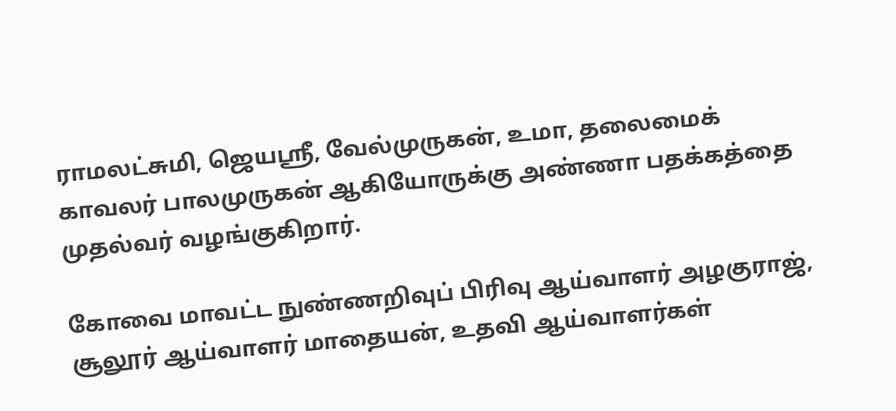ராமலட்சுமி, ஜெயஸ்ரீ, வேல்முருகன், உமா, தலைமைக் காவலர் பாலமுருகன் ஆகியோருக்கு அண்ணா பதக்கத்தை முதல்வர் வழங்குகிறார்.

கோவை மாவட்ட நுண்ணறிவுப் பிரிவு ஆய்வாளர் அழகுராஜ், சூலூர் ஆய்வாளர் மாதையன், உதவி ஆய்வாளர்கள்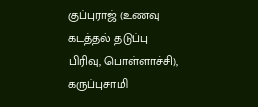குப்புராஜ் (உணவு கடத்தல் தடுப்பு பிரிவு, பொள்ளாச்சி), கருப்புசாமி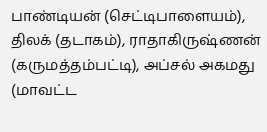பாண்டியன் (செட்டிபாளையம்), திலக் (தடாகம்), ராதாகிருஷ்ணன் (கருமத்தம்பட்டி), அப்சல் அகமது (மாவட்ட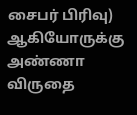சைபர் பிரிவு) ஆகியோருக்கு அண்ணா விருதை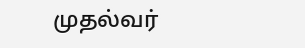முதல்வர்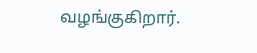வழங்குகிறார்.